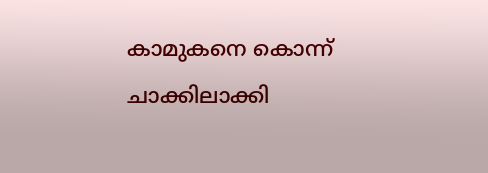കാമുകനെ കൊന്ന് ചാക്കിലാക്കി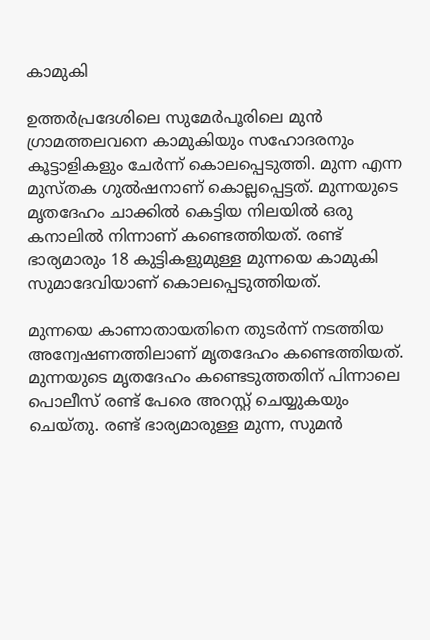കാമുകി

ഉത്തർപ്രദേശിലെ സുമേർപൂരിലെ മുൻ ഗ്രാമത്തലവനെ കാമുകിയും സഹോദരനും കൂട്ടാളികളും ചേർന്ന് കൊലപ്പെടുത്തി. മുന്ന എന്ന മുസ്തക ഗുൽഷനാണ് കൊല്ലപ്പെട്ടത്. മുന്നയുടെ മൃതദേഹം ചാക്കിൽ കെട്ടിയ നിലയിൽ ഒരു കനാലിൽ നിന്നാണ് കണ്ടെത്തിയത്. രണ്ട് ഭാര്യമാരും 18 കുട്ടികളുമുള്ള മുന്നയെ കാമുകി സുമാദേവിയാണ് കൊലപ്പെടുത്തിയത്.

മുന്നയെ കാണാതായതിനെ തുടർന്ന് നടത്തിയ അന്വേഷണത്തിലാണ്‌ മൃതദേഹം കണ്ടെത്തിയത്. മുന്നയുടെ മൃതദേഹം കണ്ടെടുത്തതിന് പിന്നാലെ പൊലീസ് രണ്ട് പേരെ അറസ്റ്റ് ചെയ്യുകയും ചെയ്തു. രണ്ട് ഭാര്യമാരുള്ള മുന്ന, സുമൻ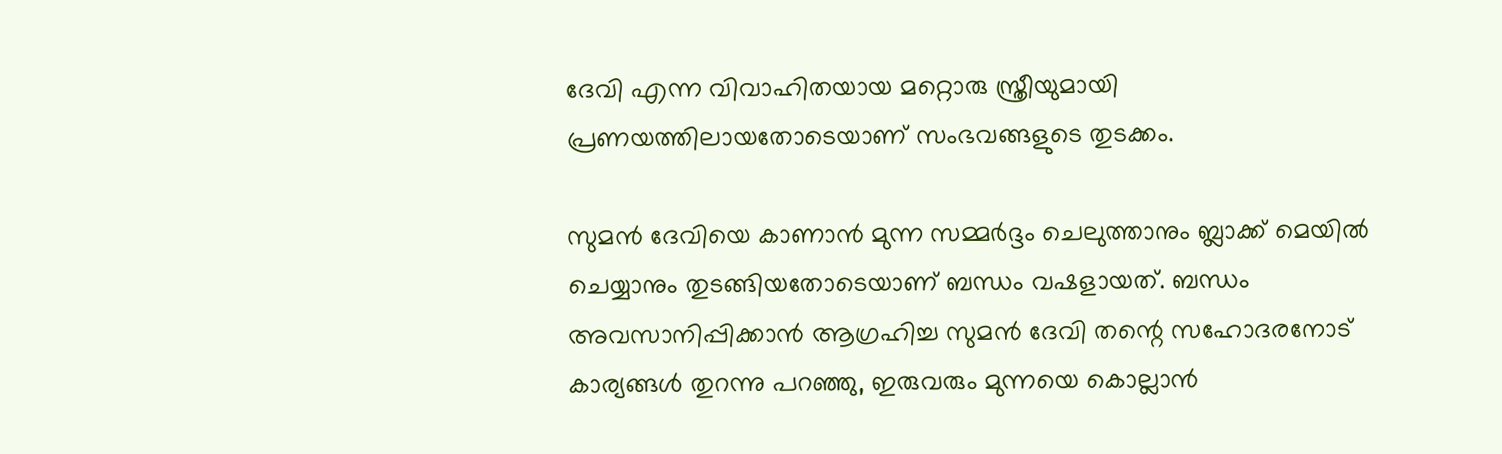ദേവി എന്ന വിവാഹിതയായ മറ്റൊരു സ്ത്രീയുമായി പ്രണയത്തിലായതോടെയാണ് സംഭവങ്ങളുടെ തുടക്കം.

സുമൻ ദേവിയെ കാണാൻ മുന്ന സമ്മർദ്ദം ചെലുത്താനും ബ്ലാക്ക് മെയിൽ ചെയ്യാനും തുടങ്ങിയതോടെയാണ് ബന്ധം വഷളായത്. ബന്ധം അവസാനിപ്പിക്കാൻ ആഗ്രഹിച്ച സുമൻ ദേവി തന്റെ സഹോദരനോട് കാര്യങ്ങൾ തുറന്നു പറഞ്ഞു, ഇരുവരും മുന്നയെ കൊല്ലാൻ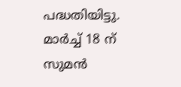പദ്ധതിയിട്ടു. മാർച്ച് 18 ന് സുമൻ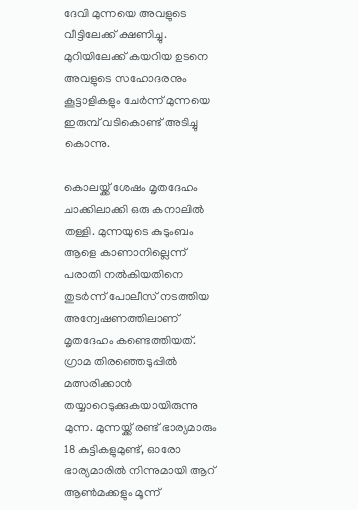ദേവി മുന്നയെ അവളുടെ വീട്ടിലേക്ക് ക്ഷണിച്ചു. മുറിയിലേക്ക് കയറിയ ഉടനെ അവളുടെ സഹോദരനും കൂട്ടാളികളും ചേർന്ന് മുന്നയെ ഇരുമ്പ് വടികൊണ്ട് അടിച്ചു കൊന്നു.

കൊലയ്ക്ക് ശേഷം മൃതദേഹം ചാക്കിലാക്കി ഒരു കനാലിൽ തള്ളി. മുന്നയുടെ കുടുംബം ആളെ കാണാനില്ലെന്ന് പരാതി നൽകിയതിനെ തുടർന്ന് പോലീസ് നടത്തിയ അന്വേഷണത്തിലാണ് മൃതദേഹം കണ്ടെത്തിയത്. ഗ്രാമ തിരഞ്ഞെടുപ്പിൽ മത്സരിക്കാൻ തയ്യാറെടുക്കുകയായിരുന്നു മുന്ന. മുന്നയ്ക്ക്‌ രണ്ട് ഭാര്യമാരും 18 കുട്ടികളുമുണ്ട്, ഓരോ ഭാര്യമാരിൽ നിന്നുമായി ആറ് ആൺമക്കളും മൂന്ന്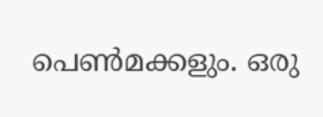പെൺമക്കളും. ഒരു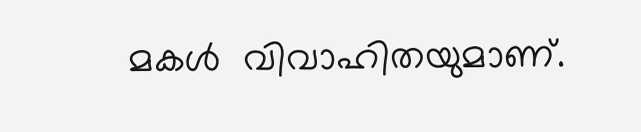മകൾ  വിവാഹിതയുമാണ്.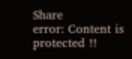Share
error: Content is protected !!